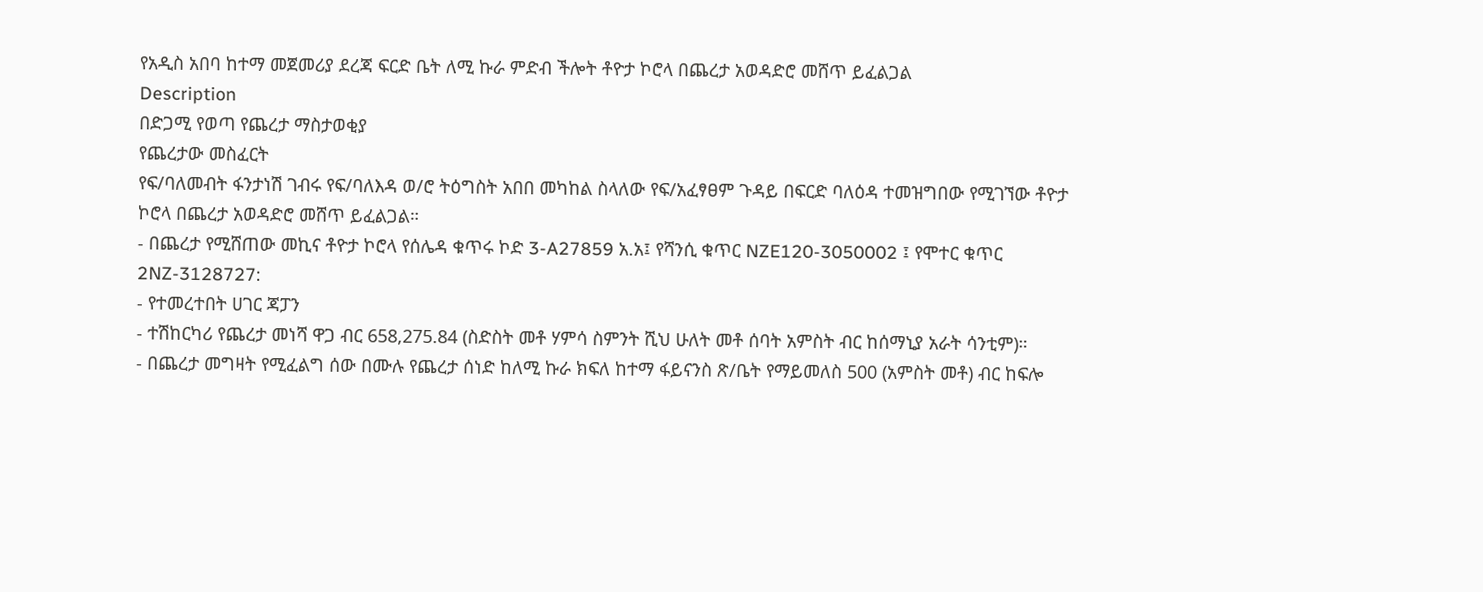የአዲስ አበባ ከተማ መጀመሪያ ደረጃ ፍርድ ቤት ለሚ ኩራ ምድብ ችሎት ቶዮታ ኮሮላ በጨረታ አወዳድሮ መሸጥ ይፈልጋል
Description
በድጋሚ የወጣ የጨረታ ማስታወቂያ
የጨረታው መስፈርት
የፍ/ባለመብት ፋንታነሽ ገብሩ የፍ/ባለእዳ ወ/ሮ ትዕግስት አበበ መካከል ስላለው የፍ/አፈፃፀም ጉዳይ በፍርድ ባለዕዳ ተመዝግበው የሚገኘው ቶዮታ ኮሮላ በጨረታ አወዳድሮ መሸጥ ይፈልጋል።
- በጨረታ የሚሸጠው መኪና ቶዮታ ኮሮላ የሰሌዳ ቁጥሩ ኮድ 3-A27859 አ.አ፤ የሻንሲ ቁጥር NZE120-3050002 ፤ የሞተር ቁጥር 2NZ-3128727:
- የተመረተበት ሀገር ጃፓን
- ተሽከርካሪ የጨረታ መነሻ ዋጋ ብር 658,275.84 (ስድስት መቶ ሃምሳ ስምንት ሺህ ሁለት መቶ ሰባት አምስት ብር ከሰማኒያ አራት ሳንቲም)።
- በጨረታ መግዛት የሚፈልግ ሰው በሙሉ የጨረታ ሰነድ ከለሚ ኩራ ክፍለ ከተማ ፋይናንስ ጽ/ቤት የማይመለስ 500 (አምስት መቶ) ብር ከፍሎ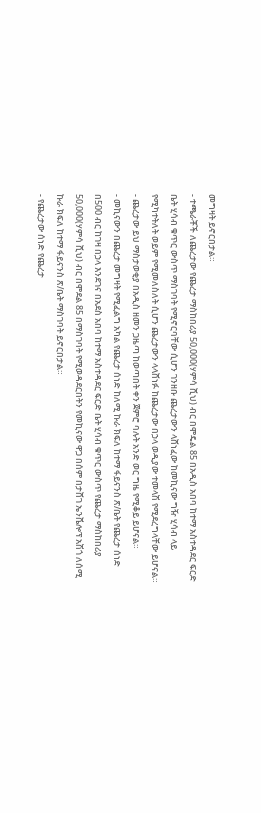መግዛት ይኖርበታል።
- ተጫራቾች ለጨረታው የጨረታ ማስከበሪያ 50,000(ሃምሳ ሺህ) ብር በሞዴል 85 በአዲስ አበባ ከተማ አስተዳደር ፍርድ ቤት ሂሳብ ቁጥር ውስጥ ማስገባት የሚኖርባቸው ሲሆን ገንዘቡ ጨረታውን ላሸነፈው ከመኪናው ግዥ ሂሳብ ላይ የሚካተትለት ወይም የሚመለስለት ሲሆን ጨረታውን ላላሸነፉ ከጨረታው በኃላ ወዲያው ተመላሽ የሚደረግላቸው ይሆናል።
- ጨረታው ይህ ማስታወቂያ በአዲስ ዘመን ጋዜጣ ከወጣበት ቀን ጀምሮ ባሉት አንድ ወር ግዜ የሚቆይ ይሆናል።
- መኪናውን በጨረታ መግዛት የሚፈልግ አካል የጨረታ ሰነድ ከለሚ ኩራ ክፍለ ከተማ ፋይናንስ ጽ/ቤት የጨረታ ሰነድ በ500 ብር ከገዛ በኃላ እንደገና በአደስ አበባ ከተማ አስተዳደር ፍርድ ቤት ሂሳብ ቁጥር ውስጥ የጨረታ ማስከበሪያ 50,000(ሃምሳ ሺህ) ብር በሞደል 85 በማስገባት የሚወዳደርበትን የመኪናው ዋጋ በሰም በታሸገ ኤንቬሎፕ አሽጎ ለሰሚ ኩራ ክፍለ ከተማ ፋይናንስ ጽ/ቤት ማስገባት ይኖርበታል።
- የጨረታው ሰነድ የጨረታ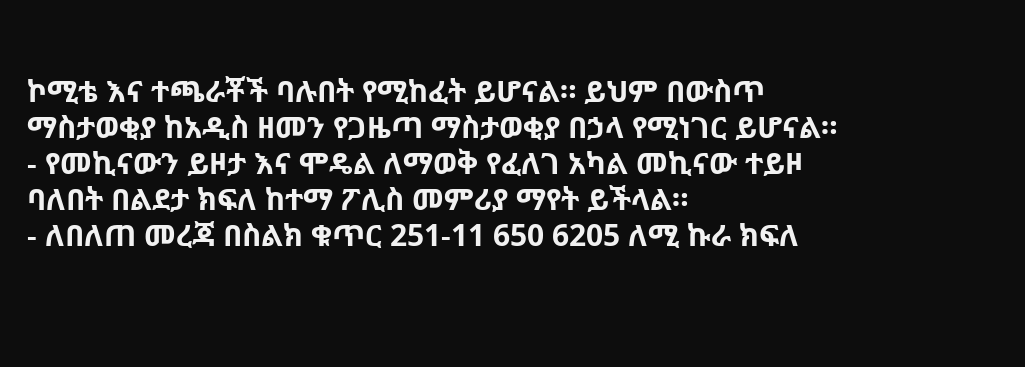ኮሚቴ እና ተጫራቾች ባሉበት የሚከፈት ይሆናል። ይህም በውስጥ ማስታወቂያ ከአዲስ ዘመን የጋዜጣ ማስታወቂያ በኃላ የሚነገር ይሆናል።
- የመኪናውን ይዞታ እና ሞዴል ለማወቅ የፈለገ አካል መኪናው ተይዞ ባለበት በልደታ ክፍለ ከተማ ፖሊስ መምሪያ ማየት ይችላል።
- ለበለጠ መረጃ በስልክ ቁጥር 251-11 650 6205 ለሚ ኩራ ክፍለ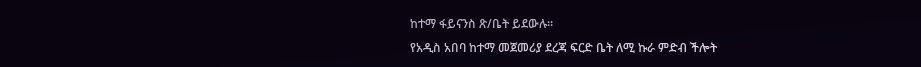ከተማ ፋይናንስ ጽ/ቤት ይደውሉ።
የአዲስ አበባ ከተማ መጀመሪያ ደረጃ ፍርድ ቤት ለሚ ኩራ ምድብ ችሎት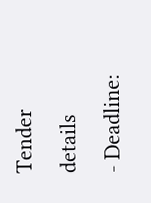Tender details
- Deadline: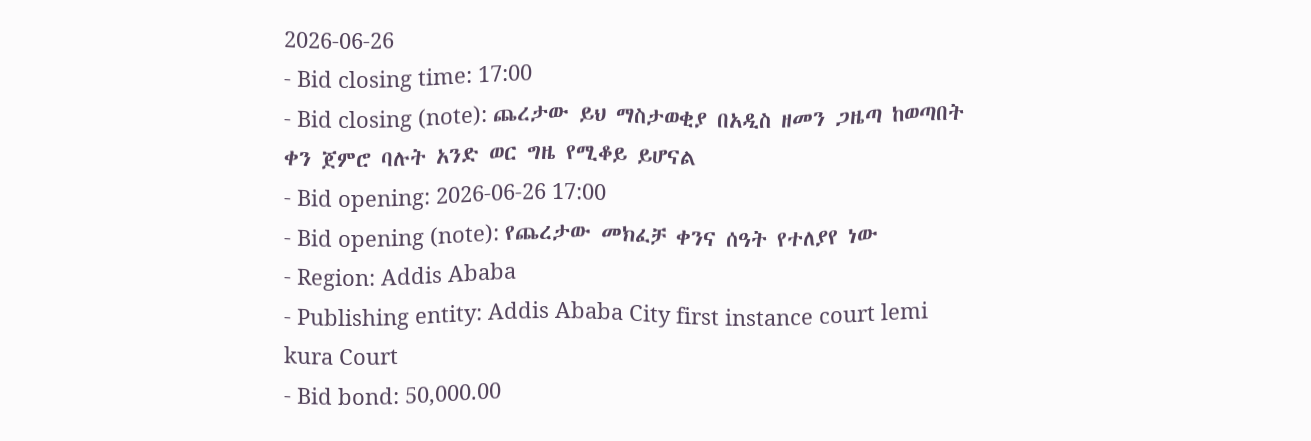2026-06-26
- Bid closing time: 17:00
- Bid closing (note): ጨረታው ይህ ማስታወቂያ በአዲስ ዘመን ጋዜጣ ከወጣበት ቀን ጀምሮ ባሉት አንድ ወር ግዜ የሚቆይ ይሆናል
- Bid opening: 2026-06-26 17:00
- Bid opening (note): የጨረታው መክፈቻ ቀንና ሰዓት የተለያየ ነው
- Region: Addis Ababa
- Publishing entity: Addis Ababa City first instance court lemi kura Court
- Bid bond: 50,000.00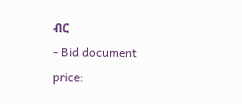ብር
- Bid document price: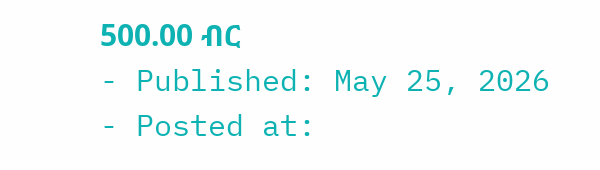500.00 ብር
- Published: May 25, 2026
- Posted at: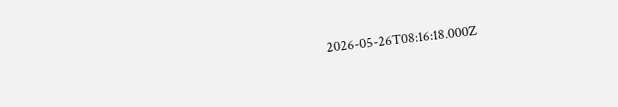2026-05-26T08:16:18.000Z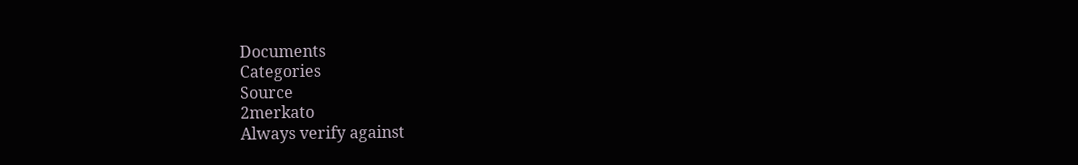Documents
Categories
Source
2merkato
Always verify against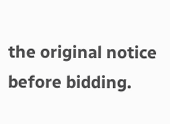the original notice before bidding.